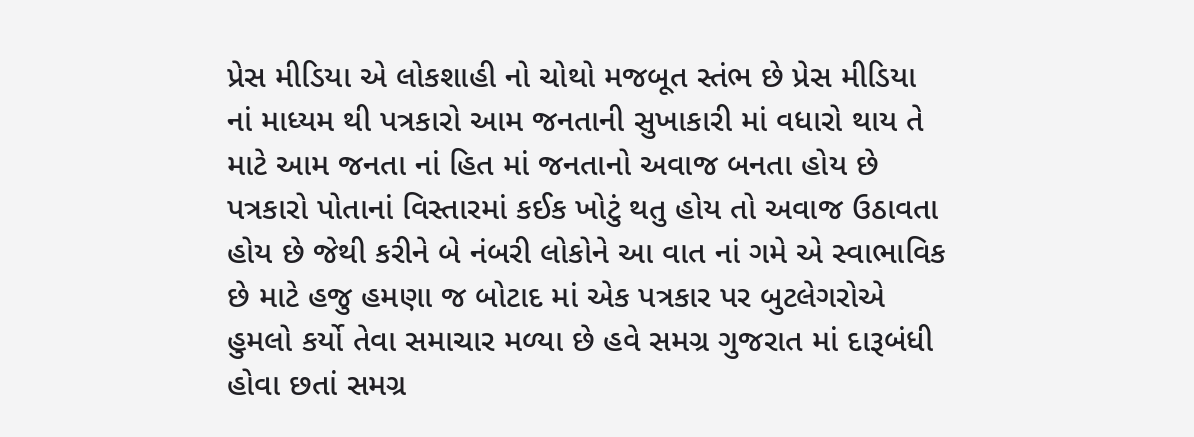પ્રેસ મીડિયા એ લોકશાહી નો ચોથો મજબૂત સ્તંભ છે પ્રેસ મીડિયા નાં માધ્યમ થી પત્રકારો આમ જનતાની સુખાકારી માં વધારો થાય તે માટે આમ જનતા નાં હિત માં જનતાનો અવાજ બનતા હોય છે પત્રકારો પોતાનાં વિસ્તારમાં કઈક ખોટું થતુ હોય તો અવાજ ઉઠાવતા હોય છે જેથી કરીને બે નંબરી લોકોને આ વાત નાં ગમે એ સ્વાભાવિક છે માટે હજુ હમણા જ બોટાદ માં એક પત્રકાર પર બુટલેગરોએ હુમલો કર્યો તેવા સમાચાર મળ્યા છે હવે સમગ્ર ગુજરાત માં દારૂબંધી હોવા છતાં સમગ્ર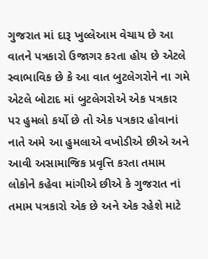ગુજરાત માં દારૂ ખુલ્લેઆમ વેચાય છે આ વાતને પત્રકારો ઉજાગર કરતા હોય છે એટલે સ્વાભાવિક છે કે આ વાત બુટલેગરોને ના ગમે એટલે બોટાદ માં બુટલેગરોએ એક પત્રકાર પર હુમલો કર્યો છે તો એક પત્રકાર હોવાનાં નાતે અમે આ હુમલાએ વખોડીએ છીએ અને આવી અસામાજિક પ્રવૃત્તિ કરતા તમામ લોકોને કહેવા માંગીએ છીએ કે ગુજરાત નાં તમામ પત્રકારો એક છે અને એક રહેશે માટે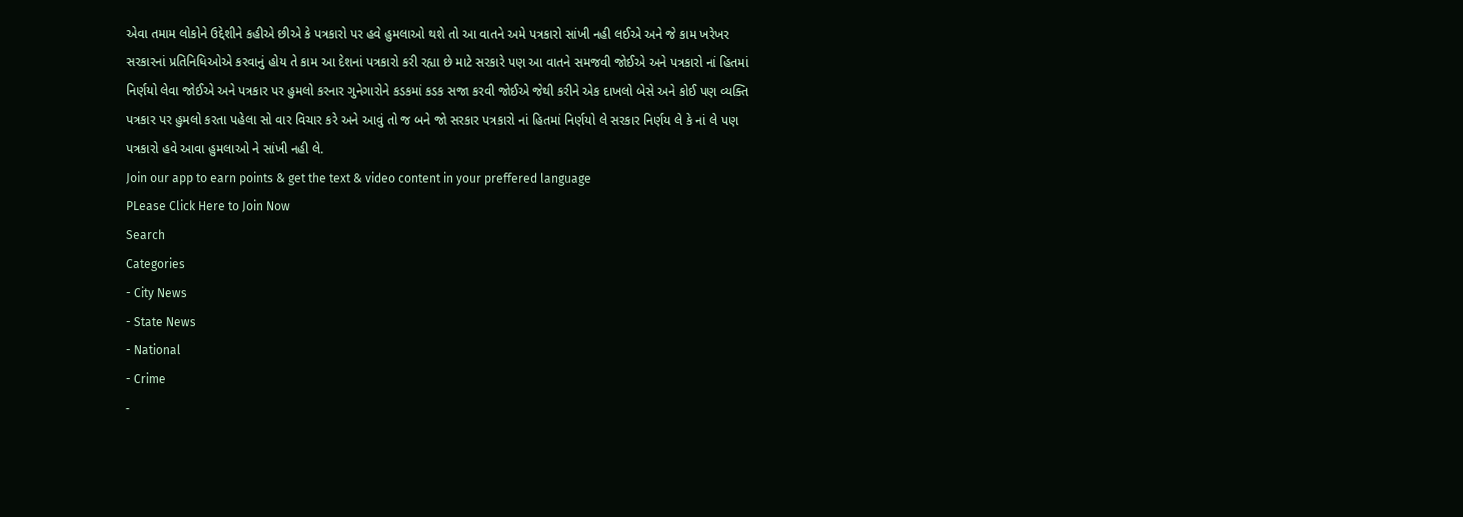એવા તમામ લોકોને ઉદ્દેશીને કહીએ છીએ કે પત્રકારો પર હવે હુમલાઓ થશે તો આ વાતને અમે પત્રકારો સાંખી નહી લઈએ અને જે કામ ખરેખર સરકારનાં પ્રતિનિધિઓએ કરવાનું હોય તે કામ આ દેશનાં પત્રકારો કરી રહ્યા છે માટે સરકારે પણ આ વાતને સમજવી જોઈએ અને પત્રકારો નાં હિતમાં નિર્ણયો લેવા જોઈએ અને પત્રકાર પર હુમલો કરનાર ગુનેગારોને કડકમાં કડક સજા કરવી જોઈએ જેથી કરીને એક દાખલો બેસે અને કોઈ પણ વ્યક્તિ પત્રકાર પર હુમલો કરતા પહેલા સો વાર વિચાર કરે અને આવું તો જ બને જો સરકાર પત્રકારો નાં હિતમાં નિર્ણયો લે સરકાર નિર્ણય લે કે નાં લે પણ પત્રકારો હવે આવા હુમલાઓ ને સાંખી નહી લે.
Join our app to earn points & get the text & video content in your preffered language
PLease Click Here to Join Now
Search
Categories
- City News
- State News
- National
- Crime
-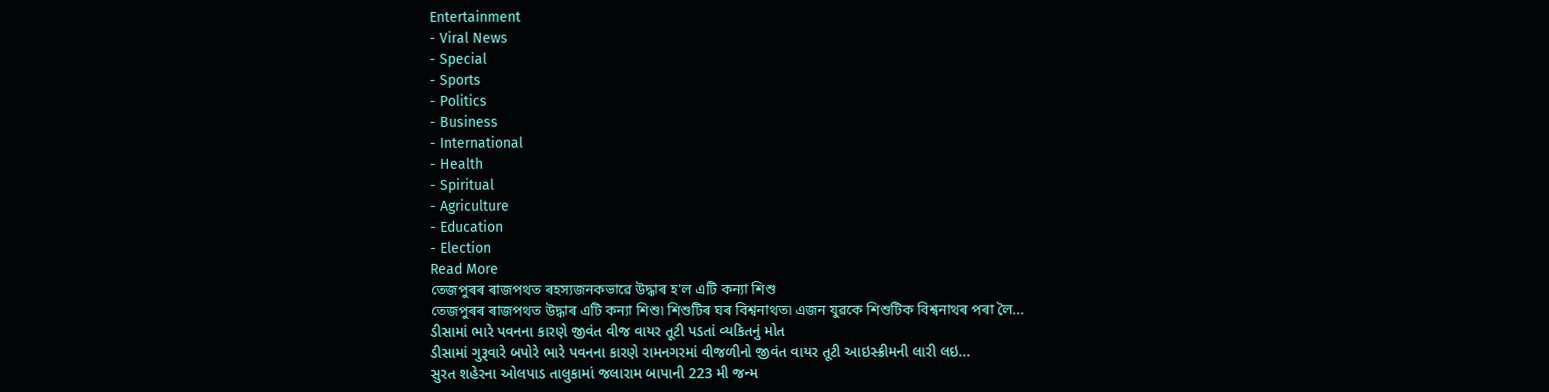Entertainment
- Viral News
- Special
- Sports
- Politics
- Business
- International
- Health
- Spiritual
- Agriculture
- Education
- Election
Read More
তেজপুৰৰ ৰাজপথত ৰহস্যজনকভাৱে উদ্ধাৰ হ'ল এটি কন্যা শিশু
তেজপুৰৰ ৰাজপথত উদ্ধাৰ এটি কন্যা শিশু৷ শিশুটিৰ ঘৰ বিশ্বনাথত৷ এজন যুৱকে শিশুটিক বিশ্বনাথৰ পৰা লৈ...
ડીસામાં ભારે પવનના કારણે જીવંત વીજ વાયર તૂટી પડતાં વ્યકિતનું મોત
ડીસામાં ગુરૂવારે બપોરે ભારે પવનના કારણે રામનગરમાં વીજળીનો જીવંત વાયર તૂટી આઇસ્ક્રીમની લારી લઇ...
સુરત શહેરના ઓલપાડ તાલુકામાં જલારામ બાપાની 223 મી જન્મ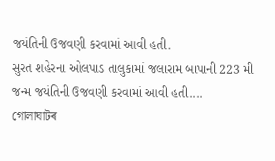જયંતિની ઉજવણી કરવામાં આવી હતી.
સુરત શહેરના ઓલપાડ તાલુકામાં જલારામ બાપાની 223 મી જન્મ જયંતિની ઉજવણી કરવામાં આવી હતી....
গোলাঘাটৰ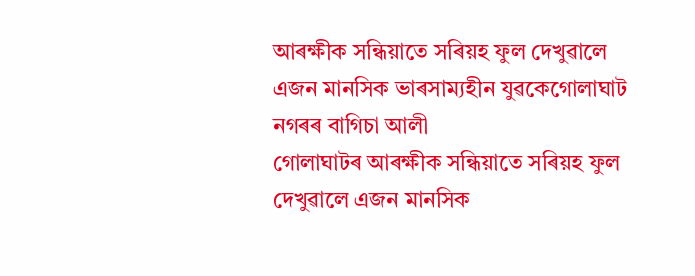আৰক্ষীক সন্ধিয়াতে সৰিয়হ ফুল দেখুৱালে এজন মানসিক ভাৰসাম্যহীন যুৱকেগোলাঘাট নগৰৰ বাগিচা আলী
গোলাঘাটৰ আৰক্ষীক সন্ধিয়াতে সৰিয়হ ফুল দেখুৱালে এজন মানসিক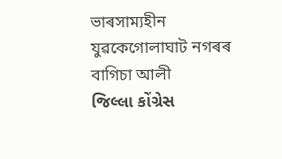ভাৰসাম্যহীন যুৱকেগোলাঘাট নগৰৰ বাগিচা আলী
જિલ્લા કોંગ્રેસ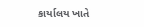કાર્યાલય ખાતે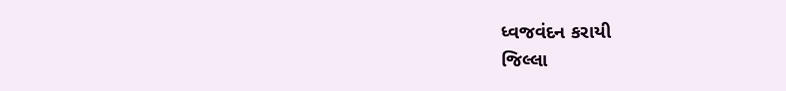ધ્વજવંદન કરાયી
જિલ્લા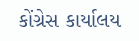કોંગ્રેસ કાર્યાલય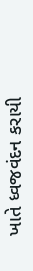ખાતે ધ્વજવંદન કરાયી